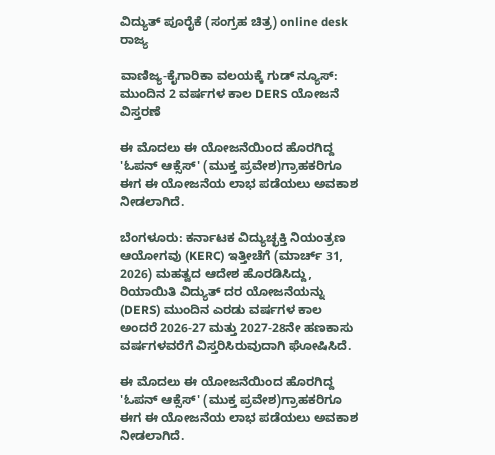ವಿದ್ಯುತ್ ಪೂರೈಕೆ (ಸಂಗ್ರಹ ಚಿತ್ರ) online desk
ರಾಜ್ಯ

ವಾಣಿಜ್ಯ-ಕೈಗಾರಿಕಾ ವಲಯಕ್ಕೆ ಗುಡ್ ನ್ಯೂಸ್: ಮುಂದಿನ 2 ವರ್ಷಗಳ ಕಾಲ DERS ಯೋಜನೆ ವಿಸ್ತರಣೆ

ಈ ಮೊದಲು ಈ ಯೋಜನೆಯಿಂದ ಹೊರಗಿದ್ದ 'ಓಪನ್ ಆಕ್ಸೆಸ್' (ಮುಕ್ತ ಪ್ರವೇಶ)ಗ್ರಾಹಕರಿಗೂ ಈಗ ಈ ಯೋಜನೆಯ ಲಾಭ ಪಡೆಯಲು ಅವಕಾಶ ನೀಡಲಾಗಿದೆ.

ಬೆಂಗಳೂರು: ಕರ್ನಾಟಕ ವಿದ್ಯುಚ್ಛಕ್ತಿ ನಿಯಂತ್ರಣ ಆಯೋಗವು (KERC) ಇತ್ತೀಚೆಗೆ (ಮಾರ್ಚ್ 31, 2026) ಮಹತ್ವದ ಆದೇಶ ಹೊರಡಿಸಿದ್ದು, ರಿಯಾಯಿತಿ ವಿದ್ಯುತ್ ದರ ಯೋಜನೆಯನ್ನು (DERS) ಮುಂದಿನ ಎರಡು ವರ್ಷಗಳ ಕಾಲ ಅಂದರೆ 2026-27 ಮತ್ತು 2027-28ನೇ ಹಣಕಾಸು ವರ್ಷಗಳವರೆಗೆ ವಿಸ್ತರಿಸಿರುವುದಾಗಿ ಘೋಷಿಸಿದೆ.

ಈ ಮೊದಲು ಈ ಯೋಜನೆಯಿಂದ ಹೊರಗಿದ್ದ 'ಓಪನ್ ಆಕ್ಸೆಸ್' (ಮುಕ್ತ ಪ್ರವೇಶ)ಗ್ರಾಹಕರಿಗೂ ಈಗ ಈ ಯೋಜನೆಯ ಲಾಭ ಪಡೆಯಲು ಅವಕಾಶ ನೀಡಲಾಗಿದೆ.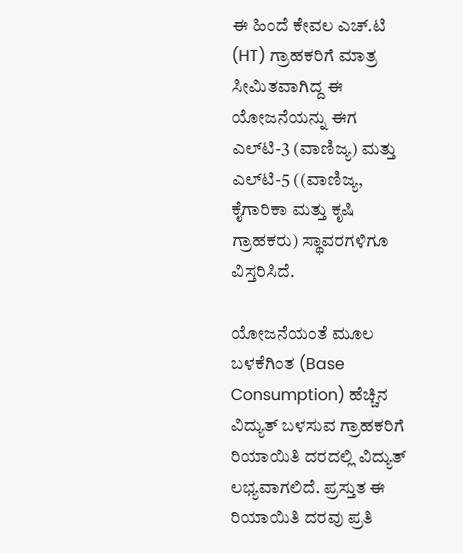ಈ ಹಿಂದೆ ಕೇವಲ ಎಚ್.ಟಿ (HT) ಗ್ರಾಹಕರಿಗೆ ಮಾತ್ರ ಸೀಮಿತವಾಗಿದ್ದ ಈ ಯೋಜನೆಯನ್ನು ಈಗ ಎಲ್‌ಟಿ-3 (ವಾಣಿಜ್ಯ) ಮತ್ತು ಎಲ್‌ಟಿ-5 ((ವಾಣಿಜ್ಯ, ಕೈಗಾರಿಕಾ ಮತ್ತು ಕೃಷಿ ಗ್ರಾಹಕರು) ಸ್ಥಾವರಗಳಿಗೂ ವಿಸ್ತರಿಸಿದೆ.

ಯೋಜನೆಯಂತೆ ಮೂಲ ಬಳಕೆಗಿಂತ (Base Consumption) ಹೆಚ್ಚಿನ ವಿದ್ಯುತ್ ಬಳಸುವ ಗ್ರಾಹಕರಿಗೆ ರಿಯಾಯಿತಿ ದರದಲ್ಲಿ ವಿದ್ಯುತ್ ಲಭ್ಯವಾಗಲಿದೆ. ಪ್ರಸ್ತುತ ಈ ರಿಯಾಯಿತಿ ದರವು ಪ್ರತಿ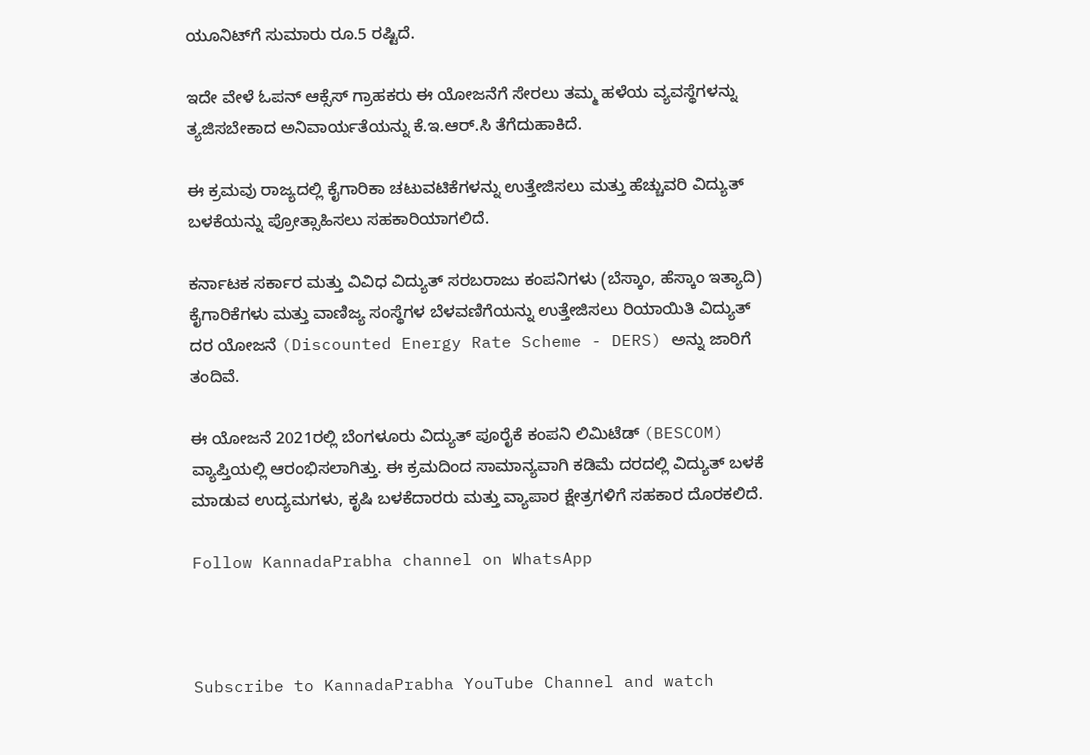ಯೂನಿಟ್‌ಗೆ ಸುಮಾರು ರೂ.5 ರಷ್ಟಿದೆ.

ಇದೇ ವೇಳೆ ಓಪನ್ ಆಕ್ಸೆಸ್ ಗ್ರಾಹಕರು ಈ ಯೋಜನೆಗೆ ಸೇರಲು ತಮ್ಮ ಹಳೆಯ ವ್ಯವಸ್ಥೆಗಳನ್ನು ತ್ಯಜಿಸಬೇಕಾದ ಅನಿವಾರ್ಯತೆಯನ್ನು ಕೆ.ಇ.ಆರ್.ಸಿ ತೆಗೆದುಹಾಕಿದೆ.

ಈ ಕ್ರಮವು ರಾಜ್ಯದಲ್ಲಿ ಕೈಗಾರಿಕಾ ಚಟುವಟಿಕೆಗಳನ್ನು ಉತ್ತೇಜಿಸಲು ಮತ್ತು ಹೆಚ್ಚುವರಿ ವಿದ್ಯುತ್ ಬಳಕೆಯನ್ನು ಪ್ರೋತ್ಸಾಹಿಸಲು ಸಹಕಾರಿಯಾಗಲಿದೆ.

ಕರ್ನಾಟಕ ಸರ್ಕಾರ ಮತ್ತು ವಿವಿಧ ವಿದ್ಯುತ್ ಸರಬರಾಜು ಕಂಪನಿಗಳು (ಬೆಸ್ಕಾಂ, ಹೆಸ್ಕಾಂ ಇತ್ಯಾದಿ) ಕೈಗಾರಿಕೆಗಳು ಮತ್ತು ವಾಣಿಜ್ಯ ಸಂಸ್ಥೆಗಳ ಬೆಳವಣಿಗೆಯನ್ನು ಉತ್ತೇಜಿಸಲು ರಿಯಾಯಿತಿ ವಿದ್ಯುತ್ ದರ ಯೋಜನೆ (Discounted Energy Rate Scheme - DERS) ಅನ್ನು ಜಾರಿಗೆ ತಂದಿವೆ.

ಈ ಯೋಜನೆ 2021ರಲ್ಲಿ ಬೆಂಗಳೂರು ವಿದ್ಯುತ್ ಪೂರೈಕೆ ಕಂಪನಿ ಲಿಮಿಟೆಡ್ (BESCOM) ವ್ಯಾಪ್ತಿಯಲ್ಲಿ ಆರಂಭಿಸಲಾಗಿತ್ತು. ಈ ಕ್ರಮದಿಂದ ಸಾಮಾನ್ಯವಾಗಿ ಕಡಿಮೆ ದರದಲ್ಲಿ ವಿದ್ಯುತ್ ಬಳಕೆ ಮಾಡುವ ಉದ್ಯಮಗಳು, ಕೃಷಿ ಬಳಕೆದಾರರು ಮತ್ತು ವ್ಯಾಪಾರ ಕ್ಷೇತ್ರಗಳಿಗೆ ಸಹಕಾರ ದೊರಕಲಿದೆ.

Follow KannadaPrabha channel on WhatsApp



Subscribe to KannadaPrabha YouTube Channel and watch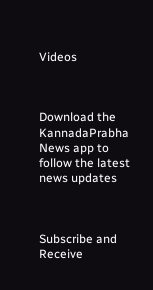Videos



Download the KannadaPrabha News app to follow the latest news updates



Subscribe and Receive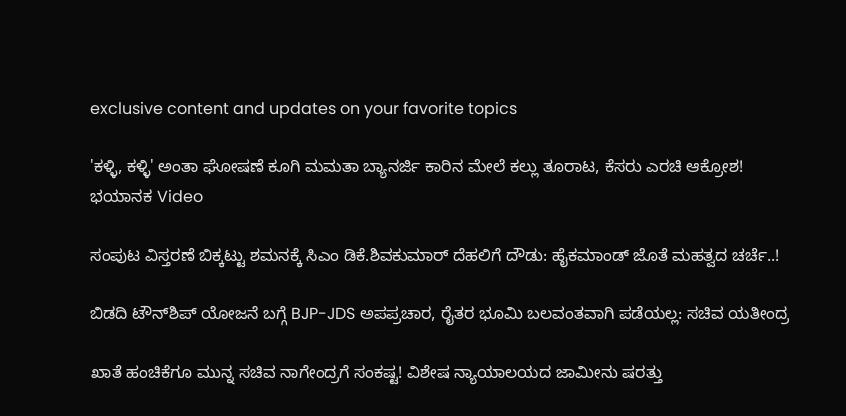exclusive content and updates on your favorite topics

'ಕಳ್ಳಿ, ಕಳ್ಳಿ' ಅಂತಾ ಘೋಷಣೆ ಕೂಗಿ ಮಮತಾ ಬ್ಯಾನರ್ಜಿ ಕಾರಿನ ಮೇಲೆ ಕಲ್ಲು ತೂರಾಟ, ಕೆಸರು ಎರಚಿ ಆಕ್ರೋಶ! ಭಯಾನಕ Video

ಸಂಪುಟ ವಿಸ್ತರಣೆ ಬಿಕ್ಕಟ್ಟು ಶಮನಕ್ಕೆ ಸಿಎಂ ಡಿಕೆ.ಶಿವಕುಮಾರ್ ದೆಹಲಿಗೆ ದೌಡು: ಹೈಕಮಾಂಡ್‌ ಜೊತೆ ಮಹತ್ವದ ಚರ್ಚೆ..!

ಬಿಡದಿ ಟೌನ್‌ಶಿಪ್‌ ಯೋಜನೆ ಬಗ್ಗೆ BJP-JDS ಅಪಪ್ರಚಾರ, ರೈತರ ಭೂಮಿ ಬಲವಂತವಾಗಿ ಪಡೆಯಲ್ಲ: ಸಚಿವ ಯತೀಂದ್ರ

ಖಾತೆ ಹಂಚಿಕೆಗೂ ಮುನ್ನ ಸಚಿವ ನಾಗೇಂದ್ರಗೆ ಸಂಕಷ್ಟ! ವಿಶೇಷ ನ್ಯಾಯಾಲಯದ ಜಾಮೀನು ಷರತ್ತು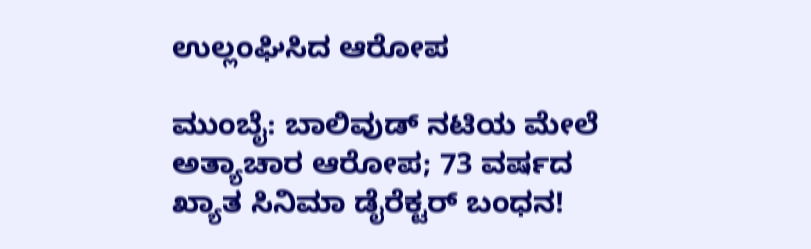ಉಲ್ಲಂಘಿಸಿದ ಆರೋಪ

ಮುಂಬೈ: ಬಾಲಿವುಡ್ ನಟಿಯ ಮೇಲೆ ಅತ್ಯಾಚಾರ ಆರೋಪ; 73 ವರ್ಷದ ಖ್ಯಾತ ಸಿನಿಮಾ ಡೈರೆಕ್ಟರ್ ಬಂಧನ!